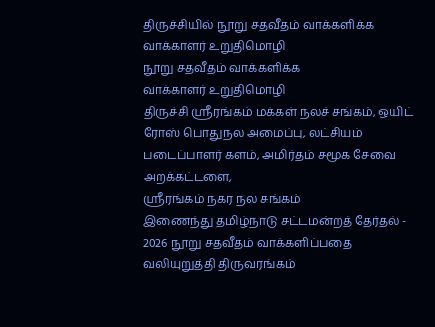திருச்சியில் நூறு சதவீதம் வாக்களிக்க வாக்காளர் உறுதிமொழி
நூறு சதவீதம் வாக்களிக்க
வாக்காளர் உறுதிமொழி
திருச்சி ஸ்ரீரங்கம் மக்கள் நலச் சங்கம், ஒயிட் ரோஸ் பொதுநல அமைப்பு, லட்சியம் படைப்பாளர் களம், அமிர்தம் சமூக சேவை அறக்கட்டளை,
ஸ்ரீரங்கம் நகர நல சங்கம்
இணைந்து தமிழ்நாடு சட்டமன்றத் தேர்தல் - 2026 நூறு சதவீதம் வாக்களிப்பதை வலியுறுத்தி திருவரங்கம்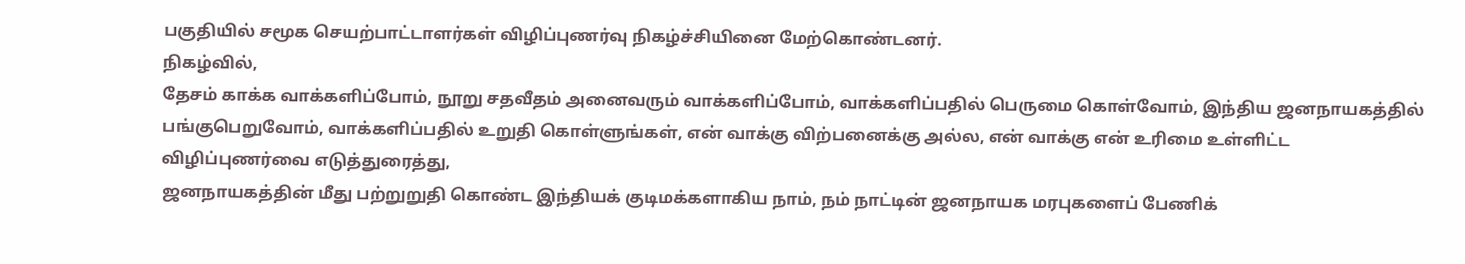பகுதியில் சமூக செயற்பாட்டாளர்கள் விழிப்புணர்வு நிகழ்ச்சியினை மேற்கொண்டனர்.
நிகழ்வில்,
தேசம் காக்க வாக்களிப்போம், நூறு சதவீதம் அனைவரும் வாக்களிப்போம், வாக்களிப்பதில் பெருமை கொள்வோம், இந்திய ஜனநாயகத்தில் பங்குபெறுவோம், வாக்களிப்பதில் உறுதி கொள்ளுங்கள், என் வாக்கு விற்பனைக்கு அல்ல, என் வாக்கு என் உரிமை உள்ளிட்ட விழிப்புணர்வை எடுத்துரைத்து,
ஜனநாயகத்தின் மீது பற்றுறுதி கொண்ட இந்தியக் குடிமக்களாகிய நாம், நம் நாட்டின் ஜனநாயக மரபுகளைப் பேணிக்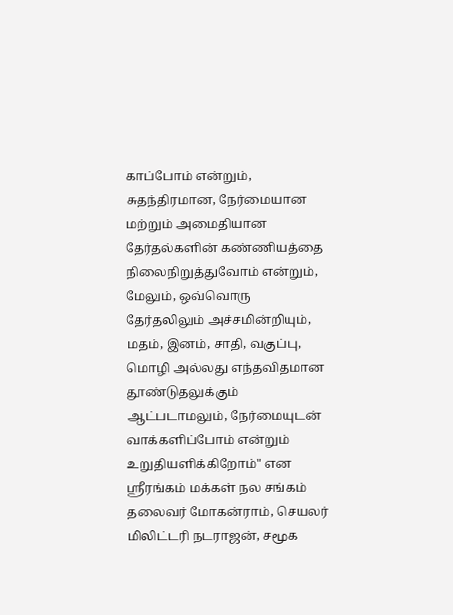காப்போம் என்றும், சுதந்திரமான, நேர்மையான மற்றும் அமைதியான தேர்தல்களின் கண்ணியத்தை நிலைநிறுத்துவோம் என்றும், மேலும், ஒவ்வொரு தேர்தலிலும் அச்சமின்றியும், மதம், இனம், சாதி, வகுப்பு, மொழி அல்லது எந்தவிதமான தூண்டுதலுக்கும் ஆட்படாமலும், நேர்மையுடன் வாக்களிப்போம் என்றும் உறுதியளிக்கிறோம்" என
ஸ்ரீரங்கம் மக்கள் நல சங்கம் தலைவர் மோகன்ராம், செயலர் மிலிட்டரி நடராஜன், சமூக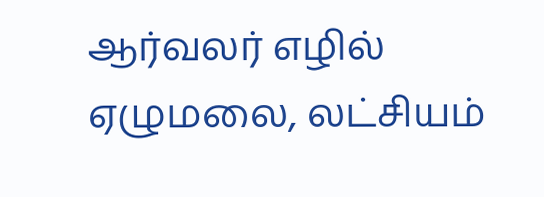ஆர்வலர் எழில் ஏழுமலை, லட்சியம்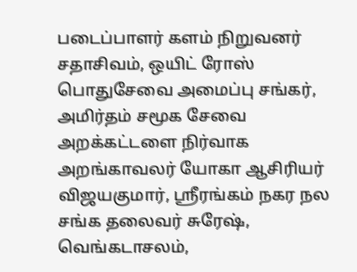படைப்பாளர் களம் நிறுவனர் சதாசிவம், ஒயிட் ரோஸ் பொதுசேவை அமைப்பு சங்கர், அமிர்தம் சமூக சேவை அறக்கட்டளை நிர்வாக அறங்காவலர் யோகா ஆசிரியர் விஜயகுமார், ஸ்ரீரங்கம் நகர நல சங்க தலைவர் சுரேஷ், வெங்கடாசலம்,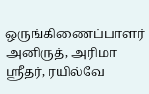ஒருங்கிணைப்பாளர் அனிருத், அரிமா ஸ்ரீதர், ரயில்வே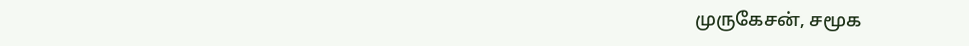முருகேசன், சமூக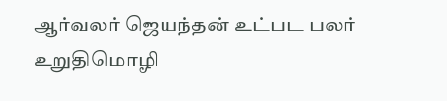ஆர்வலர் ஜெயந்தன் உட்பட பலர் உறுதிமொழி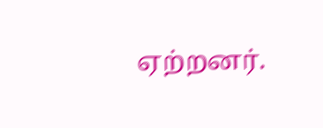ஏற்றனர்.